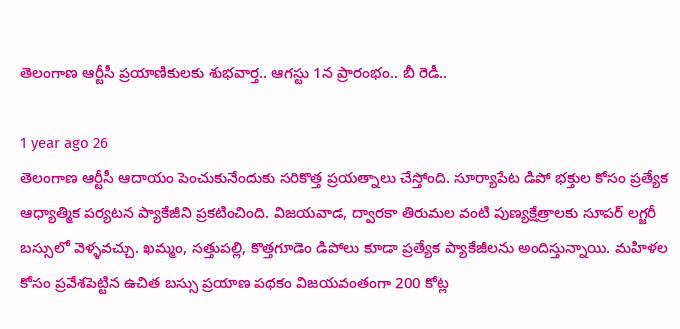తెలంగాణ ఆర్టీసీ ప్రయాణికులకు శుభవార్త.. ఆగస్టు 1న ప్రారంభం.. బీ రెడీ..

1 year ago 26
తెలంగాణ ఆర్టీసీ ఆదాయం పెంచుకునేందుకు సరికొత్త ప్రయత్నాలు చేస్తోంది. సూర్యాపేట డిపో భక్తుల కోసం ప్రత్యేక ఆధ్యాత్మిక పర్యటన ప్యాకేజీని ప్రకటించింది. విజయవాడ, ద్వారకా తిరుమల వంటి పుణ్యక్షేత్రాలకు సూపర్ లగ్జరీ బస్సులో వెళ్ళవచ్చు. ఖమ్మం, సత్తుపల్లి, కొత్తగూడెం డిపోలు కూడా ప్రత్యేక ప్యాకేజీలను అందిస్తున్నాయి. మహిళల కోసం ప్రవేశపెట్టిన ఉచిత బస్సు ప్రయాణ పథకం విజయవంతంగా 200 కోట్ల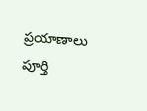ప్రయాణాలు పూర్తి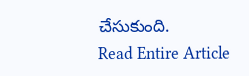చేసుకుంది.
Read Entire Article